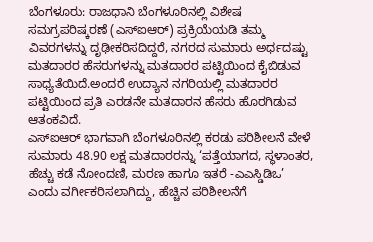ಬೆಂಗಳೂರು: ರಾಜಧಾನಿ ಬೆಂಗಳೂರಿನಲ್ಲಿ ವಿಶೇಷ ಸಮಗ್ರಪರಿಷ್ಕರಣೆ (ಎಸ್ಐಆರ್) ಪ್ರಕ್ರಿಯೆಯಡಿ ತಮ್ಮ ವಿವರಗಳನ್ನು ದೃಢೀಕರಿಸದಿದ್ದರೆ, ನಗರದ ಸುಮಾರು ಅರ್ಧದಷ್ಟು ಮತದಾರರ ಹೆಸರುಗಳನ್ನು ಮತದಾರರ ಪಟ್ಟಿಯಿಂದ ಕೈಬಿಡುವ ಸಾಧ್ಯತೆಯಿದೆ.ಅಂದರೆ ಉದ್ಯಾನ ನಗರಿಯಲ್ಲಿ ಮತದಾರರ ಪಟ್ಟಿಯಿಂದ ಪ್ರತಿ ಎರಡನೇ ಮತದಾರನ ಹೆಸರು ಹೊರಗಿಡುವ ಆತಂಕವಿದೆ.
ಎಸ್ಐಆರ್ ಭಾಗವಾಗಿ ಬೆಂಗಳೂರಿನಲ್ಲಿ ಕರಡು ಪರಿಶೀಲನೆ ವೇಳೆ ಸುಮಾರು 48.90 ಲಕ್ಷ ಮತದಾರರನ್ನು ‘ಪತ್ತೆಯಾಗದ, ಸ್ಥಳಾಂತರ, ಹೆಚ್ಚು ಕಡೆ ನೋಂದಣಿ, ಮರಣ ಹಾಗೂ ಇತರೆ -ಎಎಸ್ಡಿಡಿಒ’ ಎಂದು ವರ್ಗೀಕರಿಸಲಾಗಿದ್ದು, ಹೆಚ್ಚಿನ ಪರಿಶೀಲನೆಗೆ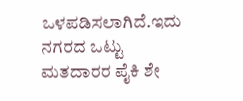ಒಳಪಡಿಸಲಾಗಿದೆ.ಇದು ನಗರದ ಒಟ್ಟು ಮತದಾರರ ಪೈಕಿ ಶೇ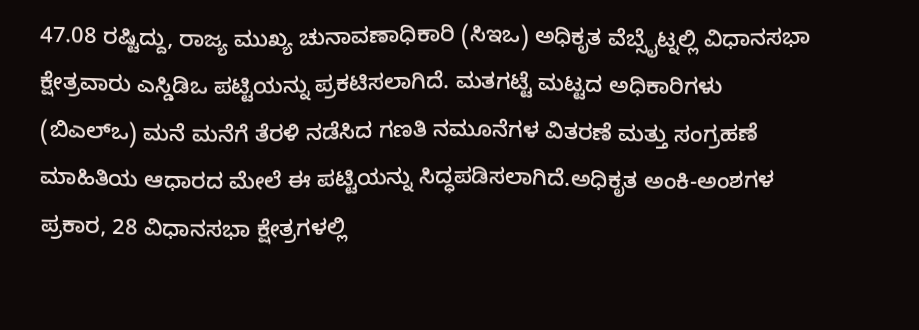47.08 ರಷ್ಟಿದ್ದು, ರಾಜ್ಯ ಮುಖ್ಯ ಚುನಾವಣಾಧಿಕಾರಿ (ಸಿಇಒ) ಅಧಿಕೃತ ವೆಬ್ಸೈಟ್ನಲ್ಲಿ ವಿಧಾನಸಭಾ ಕ್ಷೇತ್ರವಾರು ಎಸ್ಡಿಡಿಒ ಪಟ್ಟಿಯನ್ನು ಪ್ರಕಟಿಸಲಾಗಿದೆ. ಮತಗಟ್ಟೆ ಮಟ್ಟದ ಅಧಿಕಾರಿಗಳು (ಬಿಎಲ್ಒ) ಮನೆ ಮನೆಗೆ ತೆರಳಿ ನಡೆಸಿದ ಗಣತಿ ನಮೂನೆಗಳ ವಿತರಣೆ ಮತ್ತು ಸಂಗ್ರಹಣೆ ಮಾಹಿತಿಯ ಆಧಾರದ ಮೇಲೆ ಈ ಪಟ್ಟಿಯನ್ನು ಸಿದ್ಧಪಡಿಸಲಾಗಿದೆ.ಅಧಿಕೃತ ಅಂಕಿ-ಅಂಶಗಳ ಪ್ರಕಾರ, 28 ವಿಧಾನಸಭಾ ಕ್ಷೇತ್ರಗಳಲ್ಲಿ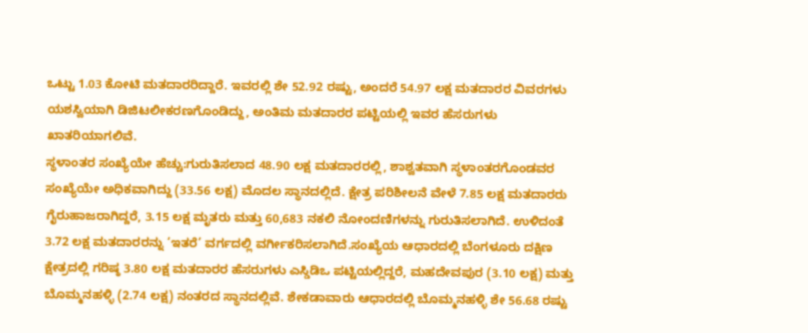ಒಟ್ಟು 1.03 ಕೋಟಿ ಮತದಾರರಿದ್ದಾರೆ. ಇವರಲ್ಲಿ ಶೇ 52.92 ರಷ್ಟು, ಅಂದರೆ 54.97 ಲಕ್ಷ ಮತದಾರರ ವಿವರಗಳು ಯಶಸ್ವಿಯಾಗಿ ಡಿಜಿಟಲೀಕರಣಗೊಂಡಿದ್ದು, ಅಂತಿಮ ಮತದಾರರ ಪಟ್ಟಿಯಲ್ಲಿ ಇವರ ಹೆಸರುಗಳು ಖಾತರಿಯಾಗಲಿವೆ.
ಸ್ಥಳಾಂತರ ಸಂಖ್ಯೆಯೇ ಹೆಚ್ಚು:ಗುರುತಿಸಲಾದ 48.90 ಲಕ್ಷ ಮತದಾರರಲ್ಲಿ, ಶಾಶ್ವತವಾಗಿ ಸ್ಥಳಾಂತರಗೊಂಡವರ ಸಂಖ್ಯೆಯೇ ಅಧಿಕವಾಗಿದ್ದು (33.56 ಲಕ್ಷ) ಮೊದಲ ಸ್ಥಾನದಲ್ಲಿದೆ. ಕ್ಷೇತ್ರ ಪರಿಶೀಲನೆ ವೇಳೆ 7.85 ಲಕ್ಷ ಮತದಾರರು ಗೈರುಹಾಜರಾಗಿದ್ದರೆ, 3.15 ಲಕ್ಷ ಮೃತರು ಮತ್ತು 60,683 ನಕಲಿ ನೋಂದಣಿಗಳನ್ನು ಗುರುತಿಸಲಾಗಿದೆ. ಉಳಿದಂತೆ 3.72 ಲಕ್ಷ ಮತದಾರರನ್ನು ‘ಇತರೆ’ ವರ್ಗದಲ್ಲಿ ವರ್ಗೀಕರಿಸಲಾಗಿದೆ.ಸಂಖ್ಯೆಯ ಆಧಾರದಲ್ಲಿ ಬೆಂಗಳೂರು ದಕ್ಷಿಣ ಕ್ಷೇತ್ರದಲ್ಲಿ ಗರಿಷ್ಠ 3.80 ಲಕ್ಷ ಮತದಾರರ ಹೆಸರುಗಳು ಎಸ್ಡಿಡಿಒ ಪಟ್ಟಿಯಲ್ಲಿದ್ದರೆ, ಮಹದೇವಪುರ (3.10 ಲಕ್ಷ) ಮತ್ತು ಬೊಮ್ಮನಹಳ್ಳಿ (2.74 ಲಕ್ಷ) ನಂತರದ ಸ್ಥಾನದಲ್ಲಿವೆ. ಶೇಕಡಾವಾರು ಆಧಾರದಲ್ಲಿ ಬೊಮ್ಮನಹಳ್ಳಿ ಶೇ 56.68 ರಷ್ಟು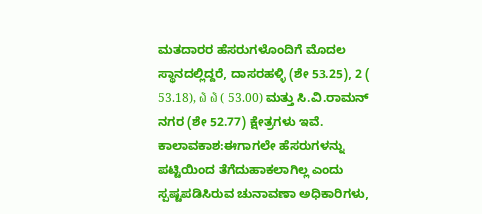ಮತದಾರರ ಹೆಸರುಗಳೊಂದಿಗೆ ಮೊದಲ ಸ್ಥಾನದಲ್ಲಿದ್ದರೆ, ದಾಸರಹಳ್ಳಿ (ಶೇ 53.25), 2 ( 53.18), ໖ ໖ ( 53.00) ಮತ್ತು ಸಿ.ವಿ.ರಾಮನ್ ನಗರ (ಶೇ 52.77) ಕ್ಷೇತ್ರಗಳು ಇವೆ.
ಕಾಲಾವಕಾಶ:ಈಗಾಗಲೇ ಹೆಸರುಗಳನ್ನು ಪಟ್ಟಿಯಿಂದ ತೆಗೆದುಹಾಕಲಾಗಿಲ್ಲ ಎಂದು ಸ್ಪಷ್ಟಪಡಿಸಿರುವ ಚುನಾವಣಾ ಅಧಿಕಾರಿಗಳು,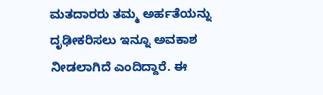ಮತದಾರರು ತಮ್ಮ ಅರ್ಹತೆಯನ್ನು ದೃಢೀಕರಿಸಲು ಇನ್ನೂ ಅವಕಾಶ ನೀಡಲಾಗಿದೆ ಎಂದಿದ್ದಾರೆ. ಈ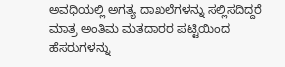ಅವಧಿಯಲ್ಲಿ ಅಗತ್ಯ ದಾಖಲೆಗಳನ್ನು ಸಲ್ಲಿಸದಿದ್ದರೆ ಮಾತ್ರ ಅಂತಿಮ ಮತದಾರರ ಪಟ್ಟಿಯಿಂದ ಹೆಸರುಗಳನ್ನು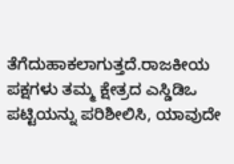ತೆಗೆದುಹಾಕಲಾಗುತ್ತದೆ.ರಾಜಕೀಯ ಪಕ್ಷಗಳು ತಮ್ಮ ಕ್ಷೇತ್ರದ ಎಸ್ಡಿಡಿಒ ಪಟ್ಟಿಯನ್ನು ಪರಿಶೀಲಿಸಿ, ಯಾವುದೇ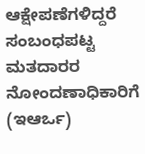ಆಕ್ಷೇಪಣೆಗಳಿದ್ದರೆ ಸಂಬಂಧಪಟ್ಟ ಮತದಾರರ ನೋಂದಣಾಧಿಕಾರಿಗೆ (ಇಆರ್ಒ)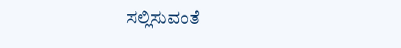ಸಲ್ಲಿಸುವಂತೆ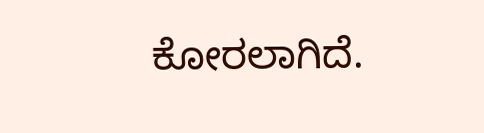ಕೋರಲಾಗಿದೆ.